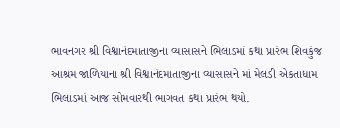ભાવનગર શ્રી વિશ્વાનંદમાતાજીના વ્યાસાસને ભિલાડમાં કથા પ્રારંભ શિવકુંજ આશ્રમ જાળિયાના શ્રી વિશ્વાનંદમાતાજીના વ્યાસાસને માં મેલડી એકતાધામ ભિલાડમાં આજ સોમવારથી ભાગવત કથા પ્રારંભ થયો.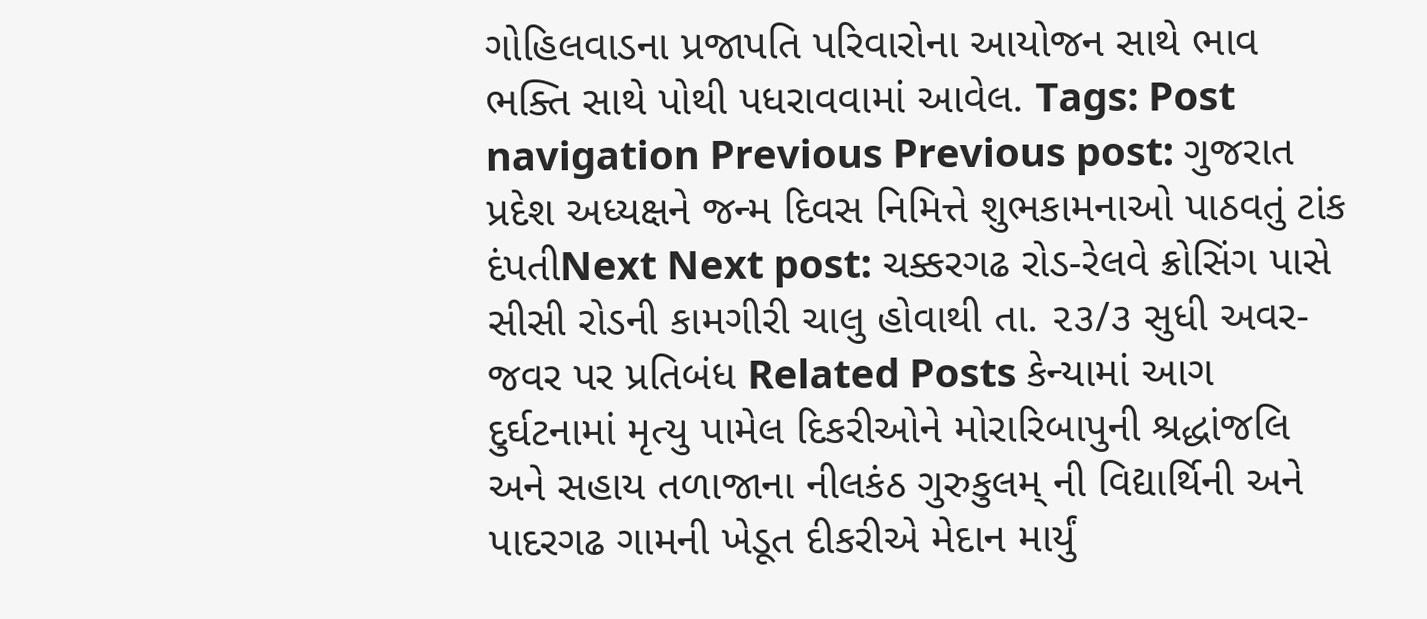ગોહિલવાડના પ્રજાપતિ પરિવારોના આયોજન સાથે ભાવ ભક્તિ સાથે પોથી પધરાવવામાં આવેલ. Tags: Post navigation Previous Previous post: ગુજરાત પ્રદેશ અધ્યક્ષને જન્મ દિવસ નિમિત્તે શુભકામનાઓ પાઠવતું ટાંક દંપતીNext Next post: ચક્કરગઢ રોડ-રેલવે ક્રોસિંગ પાસે સીસી રોડની કામગીરી ચાલુ હોવાથી તા. ૨૩/૩ સુધી અવર- જવર પર પ્રતિબંધ Related Posts કેન્યામાં આગ દુર્ઘટનામાં મૃત્યુ પામેલ દિકરીઓને મોરારિબાપુની શ્રદ્ધાંજલિ અને સહાય તળાજાના નીલકંઠ ગુરુકુલમ્ ની વિદ્યાર્થિની અને પાદરગઢ ગામની ખેડૂત દીકરીએ મેદાન માર્યું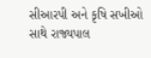સીઆરપી અને કૃષિ સખીઓ સાથે રાજ્યપાલ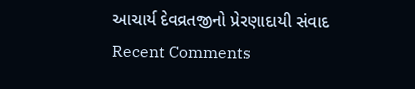આચાર્ય દેવવ્રતજીનો પ્રેરણાદાયી સંવાદ
Recent Comments